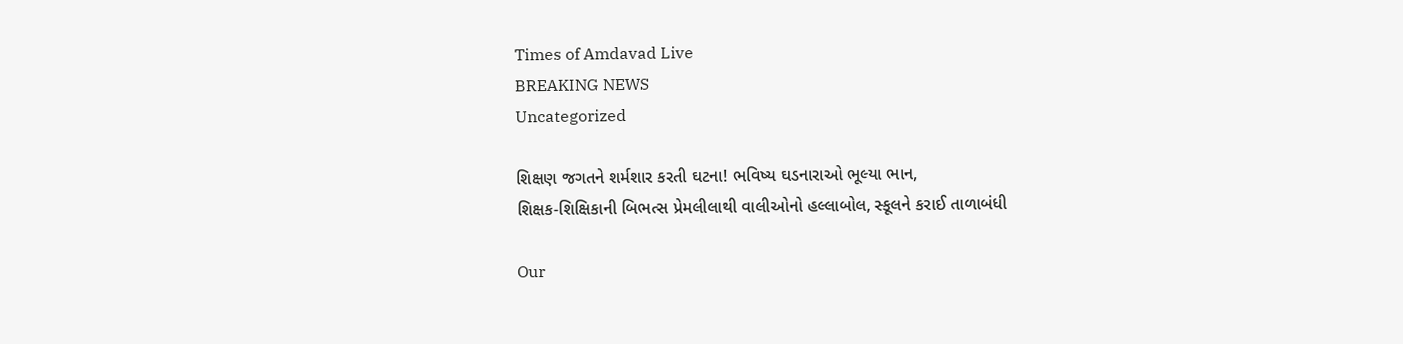Times of Amdavad Live
BREAKING NEWS
Uncategorized

શિક્ષણ જગતને શર્મશાર કરતી ઘટના! ભવિષ્ય ઘડનારાઓ ભૂલ્યા ભાન,
શિક્ષક-શિક્ષિકાની બિભત્સ પ્રેમલીલાથી વાલીઓનો હલ્લાબોલ, સ્કૂલને કરાઈ તાળાબંધી

Our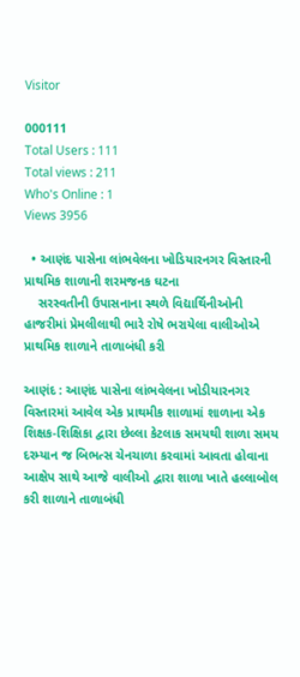Visitor

000111
Total Users : 111
Total views : 211
Who's Online : 1
Views 3956

  • આણંદ પાસેના લાંભવેલના ખોડિયારનગર વિસ્તારની પ્રાથમિક શાળાની શરમજનક ઘટના
    સરસ્વતીની ઉપાસનાના સ્થળે વિદ્યાર્થિનીઓની હાજરીમાં પ્રેમલીલાથી ભારે રોષે ભરાયેલા વાલીઓએ પ્રાથમિક શાળાને તાળાબંધી કરી

આણંદ : આણંદ પાસેના લાંભવેલના ખોડીયારનગર વિસ્તારમાં આવેલ એક પ્રાથમીક શાળામાં શાળાના એક શિક્ષક-શિક્ષિકા દ્વારા છેલ્લા કેટલાક સમયથી શાળા સમય દરમ્યાન જ બિભત્સ ચેનચાળા કરવામાં આવતા હોવાના આક્ષેપ સાથે આજે વાલીઓ દ્વારા શાળા ખાતે હલ્લાબોલ કરી શાળાને તાળાબંધી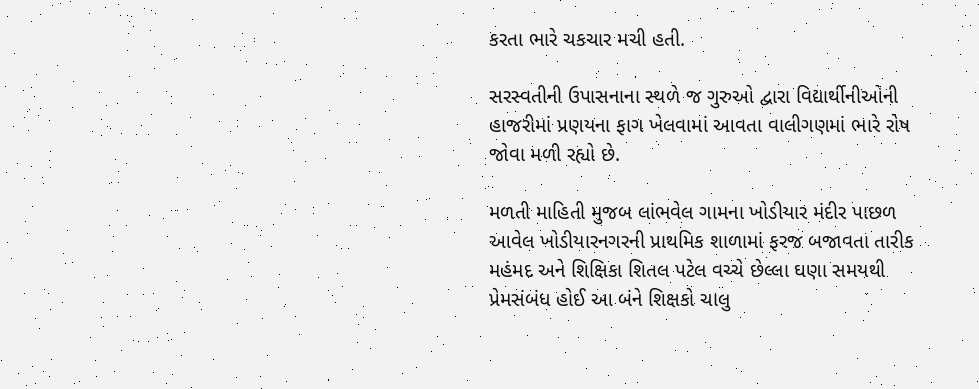કરતા ભારે ચકચાર મચી હતી.

સરસ્વતીની ઉપાસનાના સ્થળે જ ગુરુઓ દ્વારા વિદ્યાર્થીનીઓની હાજરીમાં પ્રણયના ફાગ ખેલવામાં આવતા વાલીગણમાં ભારે રોષ જોવા મળી રહ્યો છે.

મળતી માહિતી મુજબ લાંભવેલ ગામના ખોડીયાર મંદીર પાછળ આવેલ ખોડીયારનગરની પ્રાથમિક શાળામાં ફરજ બજાવતા તારીક મહંમદ અને શિક્ષિકા શિતલ પટેલ વચ્ચે છેલ્લા ઘણા સમયથી પ્રેમસંબંધ હોઈ આ બંને શિક્ષકો ચાલુ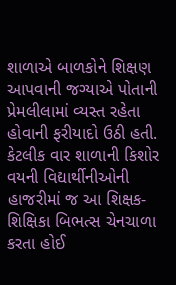શાળાએ બાળકોને શિક્ષણ આપવાની જગ્યાએ પોતાની પ્રેમલીલામાં વ્યસ્ત રહેતા હોવાની ફરીયાદો ઉઠી હતી. કેટલીક વાર શાળાની કિશોર વયની વિદ્યાર્થીનીઓની હાજરીમાં જ આ શિક્ષક-શિક્ષિકા બિભત્સ ચેનચાળા કરતા હોઈ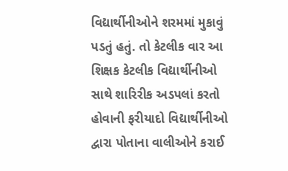વિદ્યાર્થીનીઓને શરમમાં મુકાવું પડતું હતું. તો કેટલીક વાર આ શિક્ષક કેટલીક વિદ્યાર્થીનીઓ સાથે શારિરીક અડપલાં કરતો હોવાની ફરીયાદો વિદ્યાર્થીનીઓ દ્વારા પોતાના વાલીઓને કરાઈ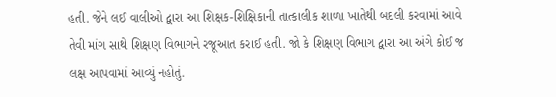હતી. જેને લઈ વાલીઓ દ્વારા આ શિક્ષક-શિક્ષિકાની તાત્કાલીક શાળા ખાતેથી બદલી કરવામાં આવે તેવી માંગ સાથે શિક્ષણ વિભાગને રજૂઆત કરાઈ હતી. જો કે શિક્ષણ વિભાગ દ્વારા આ અંગે કોઈ જ લક્ષ આપવામાં આવ્યું નહોતું.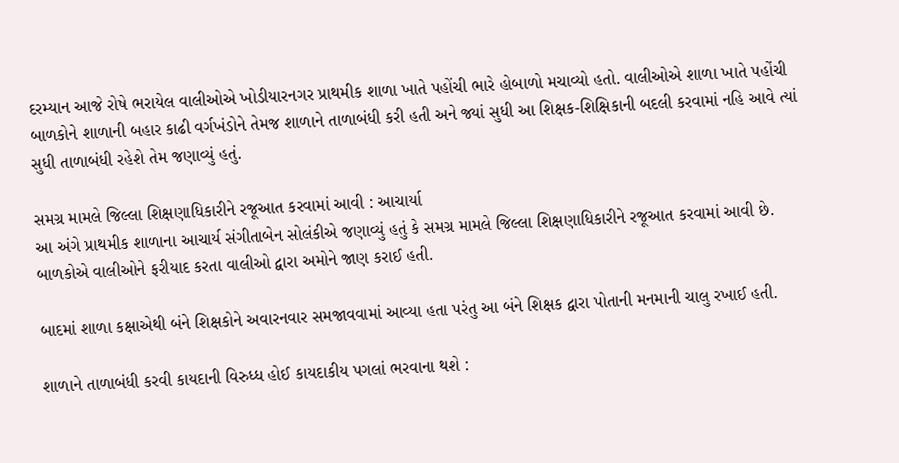દરમ્યાન આજે રોષે ભરાયેલ વાલીઓએ ખોડીયારનગર પ્રાથમીક શાળા ખાતે પહોંચી ભારે હોબાળો મચાવ્યો હતો. વાલીઓએ શાળા ખાતે પહોંચી બાળકોને શાળાની બહાર કાઢી વર્ગખંડોને તેમજ શાળાને તાળાબંધી કરી હતી અને જ્યાં સુધી આ શિક્ષક-શિક્ષિકાની બદલી કરવામાં નહિ આવે ત્યાં સુધી તાળાબંધી રહેશે તેમ જણાવ્યું હતું.

સમગ્ર મામલે જિલ્લા શિક્ષણાધિકારીને રજૂઆત કરવામાં આવી : આચાર્યા
આ અંગે પ્રાથમીક શાળાના આચાર્ય સંગીતાબેન સોલંકીએ જણાવ્યું હતું કે સમગ્ર મામલે જિલ્લા શિક્ષણાધિકારીને રજૂઆત કરવામાં આવી છે. બાળકોએ વાલીઓને ફરીયાદ કરતા વાલીઓ દ્વારા અમોને જાણ કરાઈ હતી.

બાદમાં શાળા કક્ષાએથી બંને શિક્ષકોને અવારનવાર સમજાવવામાં આવ્યા હતા પરંતુ આ બંને શિક્ષક દ્વારા પોતાની મનમાની ચાલુ રખાઈ હતી.

શાળાને તાળાબંધી કરવી કાયદાની વિરુધ્ધ હોઈ કાયદાકીય પગલાં ભરવાના થશે :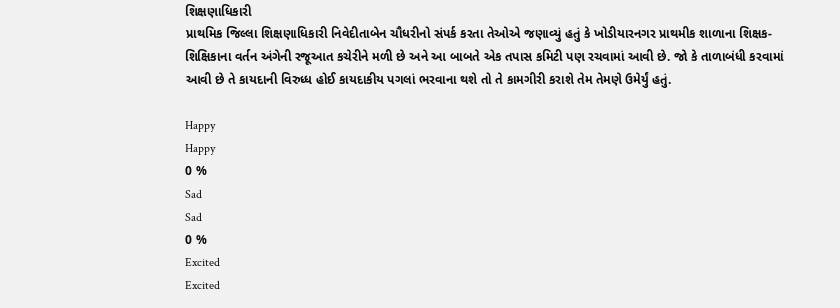શિક્ષણાધિકારી
પ્રાથમિક જિલ્લા શિક્ષણાધિકારી નિવેદીતાબેન ચૌધરીનો સંપર્ક કરતા તેઓએ જણાવ્યું હતું કે ખોડીયારનગર પ્રાથમીક શાળાના શિક્ષક-શિક્ષિકાના વર્તન અંગેની રજૂઆત કચેરીને મળી છે અને આ બાબતે એક તપાસ કમિટી પણ રચવામાં આવી છે. જો કે તાળાબંધી કરવામાં આવી છે તે કાયદાની વિરુધ્ધ હોઈ કાયદાકીય પગલાં ભરવાના થશે તો તે કામગીરી કરાશે તેમ તેમણે ઉમેર્યું હતું.

Happy
Happy
0 %
Sad
Sad
0 %
Excited
Excited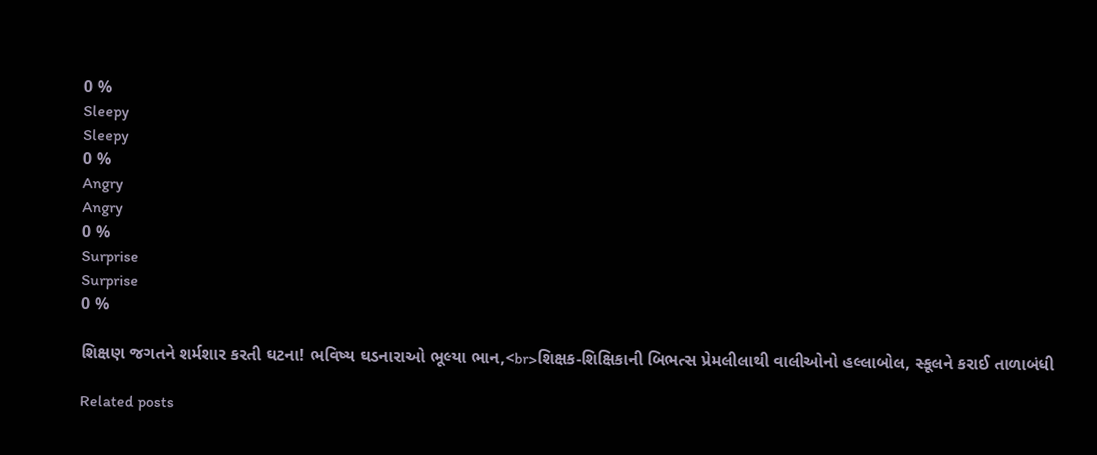0 %
Sleepy
Sleepy
0 %
Angry
Angry
0 %
Surprise
Surprise
0 %

શિક્ષણ જગતને શર્મશાર કરતી ઘટના! ભવિષ્ય ઘડનારાઓ ભૂલ્યા ભાન,<br>શિક્ષક-શિક્ષિકાની બિભત્સ પ્રેમલીલાથી વાલીઓનો હલ્લાબોલ, સ્કૂલને કરાઈ તાળાબંધી

Related posts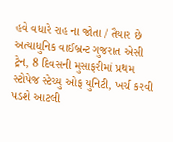હવે વધારે રાહ ના જોતા / તૈયાર છે અત્યાધુનિક વાઈબ્રન્ટ ગુજરાત એસી ટ્રેન, 8 દિવસની મુસાફરીમાં પ્રથમ સ્ટોપેજ સ્ટેચ્યુ ઓફ યુનિટી, ખર્ચ કરવી પડશે આટલી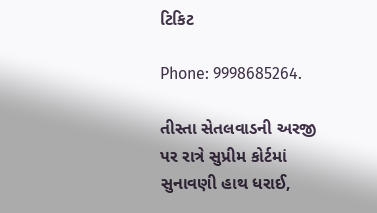ટિકિટ

Phone: 9998685264.

તીસ્તા સેતલવાડની અરજી પર રાત્રે સુપ્રીમ કોર્ટમાં સુનાવણી હાથ ધરાઈ,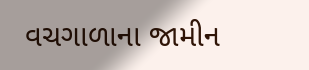વચગાળાના જામીન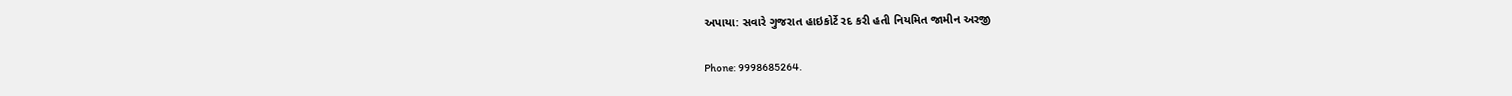અપાયા: સવારે ગુજરાત હાઇકોર્ટે રદ કરી હતી નિયમિત જામીન અરજી

Phone: 9998685264.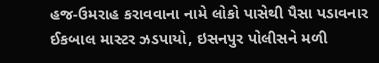હજ-ઉમરાહ કરાવવાના નામે લોકો પાસેથી પૈસા પડાવનાર ઈકબાલ માસ્ટર ઝડપાયો, ઇસનપુર પોલીસને મળી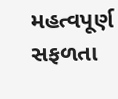મહત્વપૂર્ણ સફળતા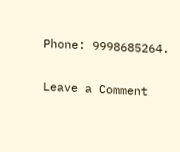Phone: 9998685264.

Leave a Comment